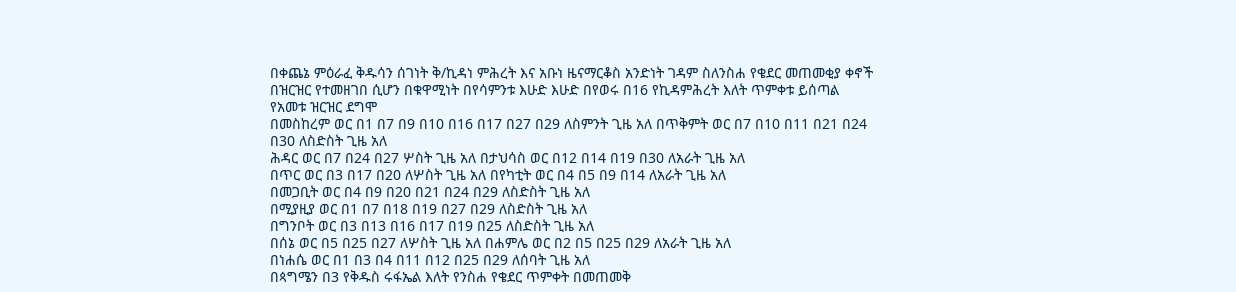በቀጨኔ ምዕራፈ ቅዱሳን ሰገነት ቅ/ኪዳነ ምሕረት እና አቡነ ዜናማርቆስ አንድነት ገዳም ስለንስሐ የቄደር መጠመቂያ ቀኖች በዝርዝር የተመዘገበ ሲሆን በቁዋሚነት በየሳምንቱ እሁድ እሁድ በየወሩ በ16 የኪዳምሕረት እለት ጥምቀቱ ይሰጣል
የአመቱ ዝርዝር ደግሞ
በመስከረም ወር በ1 በ7 በ9 በ10 በ16 በ17 በ27 በ29 ለስምንት ጊዜ አለ በጥቅምት ወር በ7 በ10 በ11 በ21 በ24 በ30 ለስድስት ጊዜ አለ
ሕዳር ወር በ7 በ24 በ27 ሦስት ጊዜ አለ በታህሳስ ወር በ12 በ14 በ19 በ30 ለአራት ጊዜ አለ
በጥር ወር በ3 በ17 በ20 ለሦስት ጊዜ አለ በየካቲት ወር በ4 በ5 በ9 በ14 ለአራት ጊዜ አለ
በመጋቢት ወር በ4 በ9 በ20 በ21 በ24 በ29 ለስድስት ጊዜ አለ
በሚያዚያ ወር በ1 በ7 በ18 በ19 በ27 በ29 ለስድስት ጊዜ አለ
በግንቦት ወር በ3 በ13 በ16 በ17 በ19 በ25 ለስድስት ጊዜ አለ
በሰኔ ወር በ5 በ25 በ27 ለሦስት ጊዜ አለ በሐምሌ ወር በ2 በ5 በ25 በ29 ለአራት ጊዜ አለ
በነሐሴ ወር በ1 በ3 በ4 በ11 በ12 በ25 በ29 ለሰባት ጊዜ አለ
በጳግሜን በ3 የቅዱስ ሩፋኤል እለት የንስሐ የቄደር ጥምቀት በመጠመቅ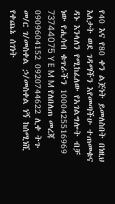የ40 እና የ80 ቀን ልጅነት ይመለስበት በነዚህ እለታት ወደ ገዳማችን እየመጣችሁ ተጠመቁና ዳኑ እንላለን የሚከፈለው የአገልግሎት ብቻ ነው የሒሳብ ቁጥራችን 1000425516969 73744075 Y E M M የለበለጠ መረጃ 0909604152 0920744622 ሊቀ ትጉ መ/ር ገ/መስቀል ኃ/መስቀል ነኝ ከሰሚነሺ የቀጨኔ ሰገነት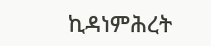ኪዳነምሕረት